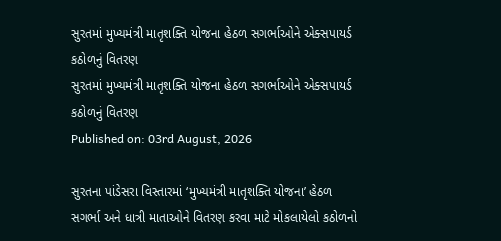સુરતમાં મુખ્યમંત્રી માતૃશક્તિ યોજના હેઠળ સગર્ભાઓને એક્સપાયર્ડ કઠોળનું વિતરણ
સુરતમાં મુખ્યમંત્રી માતૃશક્તિ યોજના હેઠળ સગર્ભાઓને એક્સપાયર્ડ કઠોળનું વિતરણ
Published on: 03rd August, 2026

સુરતના પાંડેસરા વિસ્તારમાં ‘મુખ્યમંત્રી માતૃશક્તિ યોજના’ હેઠળ સગર્ભા અને ધાત્રી માતાઓને વિતરણ કરવા માટે મોકલાયેલો કઠોળનો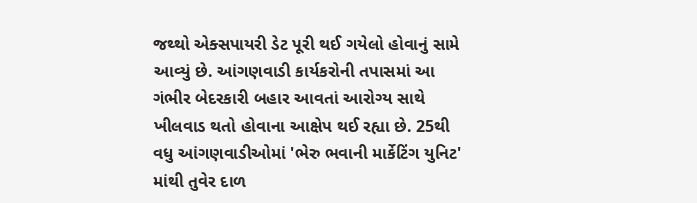જથ્થો એક્સપાયરી ડેટ પૂરી થઈ ગયેલો હોવાનું સામે આવ્યું છે. આંગણવાડી કાર્યકરોની તપાસમાં આ ગંભીર બેદરકારી બહાર આવતાં આરોગ્ય સાથે ખીલવાડ થતો હોવાના આક્ષેપ થઈ રહ્યા છે. 25થી વધુ આંગણવાડીઓમાં 'ભેરુ ભવાની માર્કેટિંગ યુનિટ' માંથી તુવેર દાળ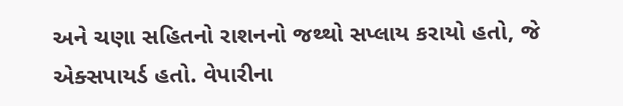અને ચણા સહિતનો રાશનનો જથ્થો સપ્લાય કરાયો હતો, જે એક્સપાયર્ડ હતો. વેપારીના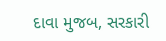દાવા મુજબ, સરકારી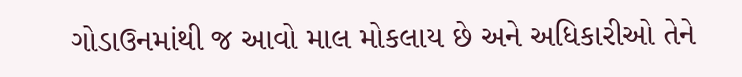ગોડાઉનમાંથી જ આવો માલ મોકલાય છે અને અધિકારીઓ તેને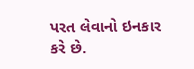પરત લેવાનો ઇનકાર કરે છે.